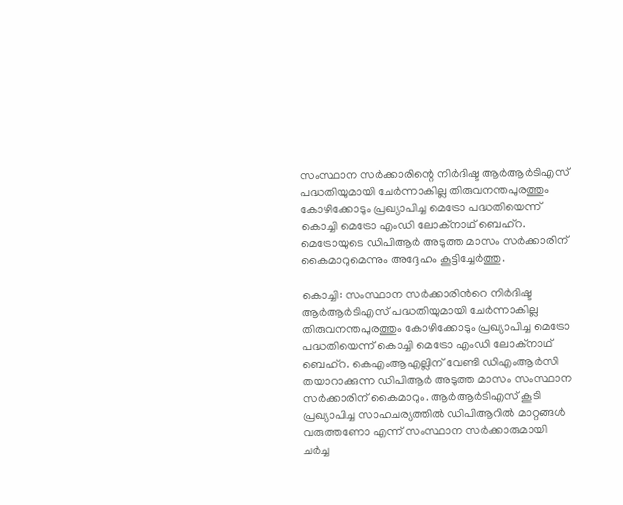സംസ്ഥാന സർക്കാരിന്റെ നിർദിഷ്ട ആർആർടിഎസ് പദ്ധതിയുമായി ചേർന്നാകില്ല തിരുവനന്തപുരത്തും കോഴിക്കോടും പ്രഖ്യാപിച്ച മെട്രോ പദ്ധതിയെന്ന് കൊച്ചി മെട്രോ എംഡി ലോക്നാഥ് ബെഹ്റ. മെട്രോയുടെ ഡിപിആർ അടുത്ത മാസം സർക്കാരിന് കൈമാറുമെന്നും അദ്ദേഹം കൂട്ടിച്ചേർത്തു.

കൊച്ചി: സംസ്ഥാന സർക്കാരിന്‍റെ നിർദിഷ്ട ആർആർടിഎസ് പദ്ധതിയുമായി ചേർന്നാകില്ല തിരുവനന്തപുരത്തും കോഴിക്കോടും പ്രഖ്യാപിച്ച മെട്രോ പദ്ധതിയെന്ന് കൊച്ചി മെട്രോ എംഡി ലോക്നാഥ് ബെഹ്റ. കെഎംആഎല്ലിന് വേണ്ടി ഡിഎംആർസി തയാറാക്കുന്ന ഡിപിആർ അടുത്ത മാസം സംസ്ഥാന സർക്കാരിന് കൈമാറും. ആർആർടിഎസ് കൂടി പ്രഖ്യാപിച്ച സാഹചര്യത്തിൽ ഡിപിആറിൽ മാറ്റങ്ങൾ വരുത്തണോ എന്ന് സംസ്ഥാന സർക്കാരുമായി ചർച്ച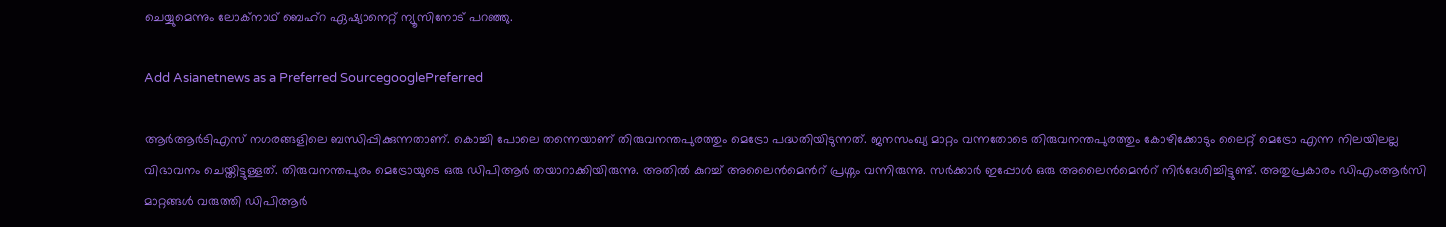ചെയ്യുമെന്നും ലോക്നാഥ് ബെഹ്റ ഏഷ്യാനെറ്റ് ന്യൂസിനോട് പറഞ്ഞു.

Add Asianetnews as a Preferred SourcegooglePreferred

ആർആർടിഎസ് നഗരങ്ങളിലെ ബന്ധിപ്പിക്കുന്നതാണ്. കൊച്ചി പോലെ തന്നെയാണ് തിരുവനന്തപുരത്തും മെട്രോ പദ്ധതിയിടുന്നത്. ജനസംഖ്യ മാറ്റം വന്നതോടെ തിരുവനന്തപുരത്തും കോഴിക്കോടും ലൈറ്റ് മെട്രോ എന്ന നിലയിലല്ല വിഭാവനം ചെയ്തിട്ടുള്ളത്. തിരുവനന്തപുരം മെട്രോയുടെ ഒരു ഡിപിആ‍ർ തയാറാക്കിയിരുന്നു. അതിൽ കുറച്ച് അലൈൻമെന്‍റ് പ്രശ്നം വന്നിരുന്നു. സര്‍ക്കാര്‍ ഇപ്പോൾ ഒരു അലൈൻമെന്‍റ് നിര്‍ദേശിച്ചിട്ടുണ്ട്. അതുപ്രകാരം ഡിഎംആര്‍സി മാറ്റങ്ങൾ വരുത്തി ഡിപിആർ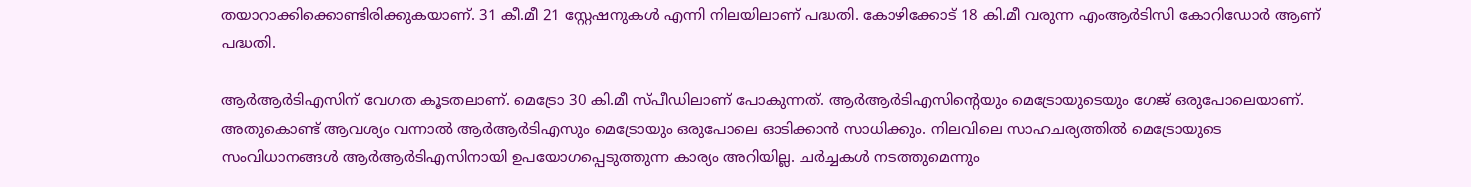തയാറാക്കിക്കൊണ്ടിരിക്കുകയാണ്. 31 കീ.മീ 21 സ്റ്റേഷനുകൾ എന്നി നിലയിലാണ് പദ്ധതി. കോഴിക്കോട് 18 കി.മീ വരുന്ന എംആർടിസി കോറിഡോര്‍ ആണ് പദ്ധതി.

ആര്‍ആര്‍ടിഎസിന് വേഗത കൂടതലാണ്. മെട്രോ 30 കി.മീ സ്പീഡിലാണ് പോകുന്നത്. ആര്‍ആർടിഎസിന്‍റെയും മെട്രോയുടെയും ഗേജ് ഒരുപോലെയാണ്. അതുകൊണ്ട് ആവശ്യം വന്നാല്‍ ആര്‍ആര്‍ടിഎസും മെട്രോയും ഒരുപോലെ ഓടിക്കാൻ സാധിക്കും. നിലവിലെ സാഹചര്യത്തിൽ മെട്രോയുടെ സംവിധാനങ്ങൾ ആർആർടിഎസിനായി ഉപയോഗപ്പെടുത്തുന്ന കാര്യം അറിയില്ല. ചര്‍ച്ചകൾ നടത്തുമെന്നും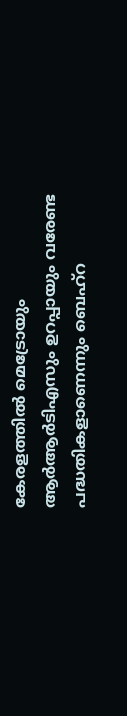കേരളത്തിൽ മെട്രോയും ആര്‍ആർടിഎസും ഉറപ്പായും വരേണ്ട പദ്ധതികളാണെന്നും ബെഹ്റ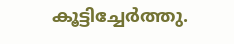കൂട്ടിച്ചേർത്തു.